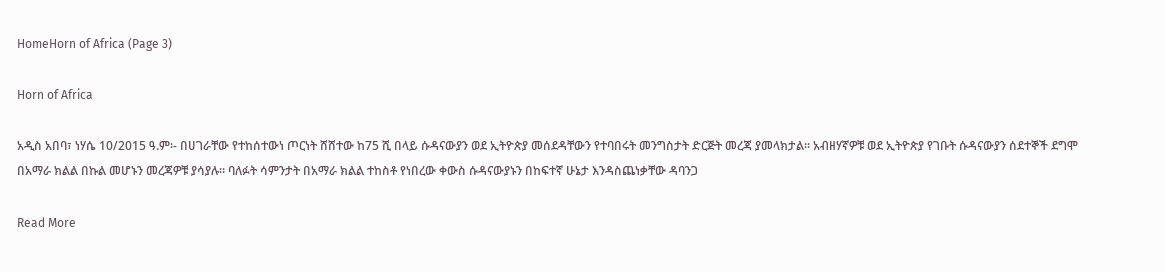HomeHorn of Africa (Page 3)

Horn of Africa

አዲስ አበባ፣ ነሃሴ 10/2015 ዓ.ም፡- በሀገራቸው የተከሰተውነ ጦርነት ሸሸተው ከ75 ሺ በላይ ሱዳናውያን ወደ ኢትዮጵያ መሰደዳቸውን የተባበሩት መንግስታት ድርጅት መረጃ ያመላክታል። አብዘሃኛዎቹ ወደ ኢትዮጵያ የገቡት ሱዳናውያን ሰደተኞች ደግሞ በአማራ ክልል በኩል መሆኑን መረጃዎቹ ያሳያሉ። ባለፉት ሳምንታት በአማራ ክልል ተከስቶ የነበረው ቀውስ ሱዳናውያኑን በከፍተኛ ሁኔታ እንዳስጨነቃቸው ዳባንጋ

Read More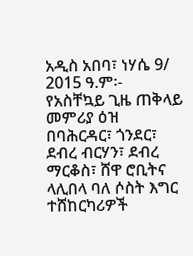አዲስ አበባ፣ ነሃሴ 9/ 2015 ዓ.ም፡- የአስቸኳይ ጊዜ ጠቅላይ መምሪያ ዕዝ በባሕርዳር፣ ጎንደር፣ ደብረ ብርሃን፣ ደብረ ማርቆስ፣ ሸዋ ሮቢትና ላሊበላ ባለ ሶስት እግር ተሸከርካሪዎች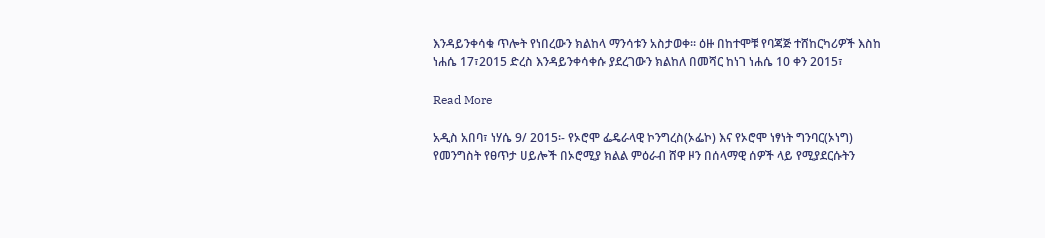እንዳይንቀሳቁ ጥሎት የነበረውን ክልከላ ማንሳቱን አስታወቀ፡፡ ዕዙ በከተሞቹ የባጃጅ ተሸከርካሪዎች እስከ ነሐሴ 17፣2015 ድረስ እንዳይንቀሳቀሱ ያደረገውን ክልከለ በመሻር ከነገ ነሐሴ 10 ቀን 2015፣

Read More

አዲስ አበባ፣ ነሃሴ 9/ 2015፡- የኦሮሞ ፌዴራላዊ ኮንግረስ(ኦፌኮ) እና የኦሮሞ ነፃነት ግንባር(ኦነግ) የመንግስት የፀጥታ ሀይሎች በኦሮሚያ ክልል ምዕራብ ሸዋ ዞን በሰላማዊ ሰዎች ላይ የሚያደርሱትን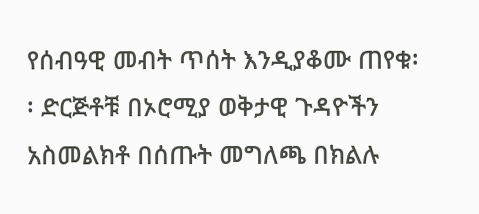የሰብዓዊ መብት ጥሰት እንዲያቆሙ ጠየቁ፡፡ ድርጅቶቹ በኦሮሚያ ወቅታዊ ጉዳዮችን አስመልክቶ በሰጡት መግለጫ በክልሉ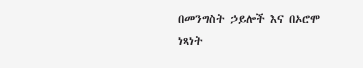በመንግስት ኃይሎች እና በኦሮሞ ነጻነት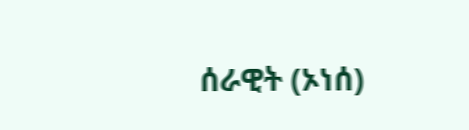ሰራዊት (ኦነሰ)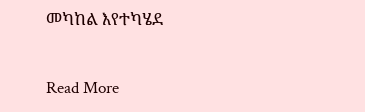መካከል እየተካሄደ

Read More